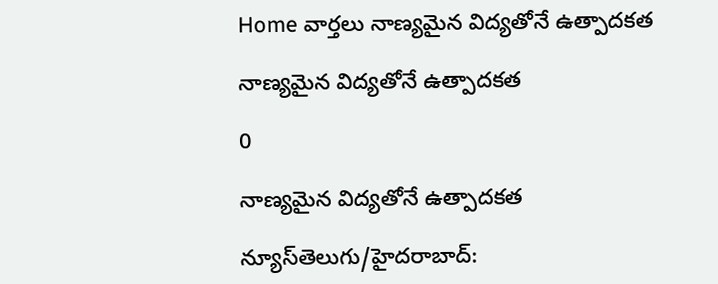Home వార్తలు నాణ్యమైన విద్యతోనే ఉత్పాదకత

నాణ్యమైన విద్యతోనే ఉత్పాదకత

0

నాణ్యమైన విద్యతోనే ఉత్పాదకత

న్యూస్‌తెలుగు/హైదరాబాద్‌: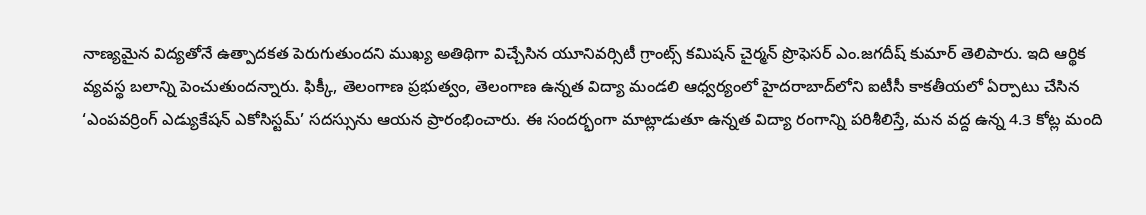నాణ్యమైన విద్యతోనే ఉత్పాదకత పెరుగుతుందని ముఖ్య అతిథిగా విచ్చేసిన యూనివర్సిటీ గ్రాంట్స్‌ కమిషన్‌ చైర్మన్‌ ప్రొఫెసర్‌ ఎం.జగదీష్‌ కుమార్‌ తెలిపారు. ఇది ఆర్థిక వ్యవస్థ బలాన్ని పెంచుతుందన్నారు. ఫిక్కీ, తెలంగాణ ప్రభుత్వం, తెలంగాణ ఉన్నత విద్యా మండలి ఆధ్వర్యంలో హైదరాబాద్‌లోని ఐటీసీ కాకతీయలో ఏర్పాటు చేసిన ‘ఎంపవర్రింగ్‌ ఎడ్యుకేషన్‌ ఎకోసిస్టమ్‌’ సదస్సును ఆయన ప్రారంభించారు. ఈ సందర్భంగా మాట్లాడుతూ ఉన్నత విద్యా రంగాన్ని పరిశీలిస్తే, మన వద్ద ఉన్న 4.3 కోట్ల మంది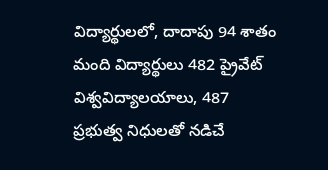విద్యార్థులలో, దాదాపు 94 శాతం మంది విద్యార్థులు 482 ప్రైవేట్‌ విశ్వవిద్యాలయాలు, 487 ప్రభుత్వ నిధులతో నడిచే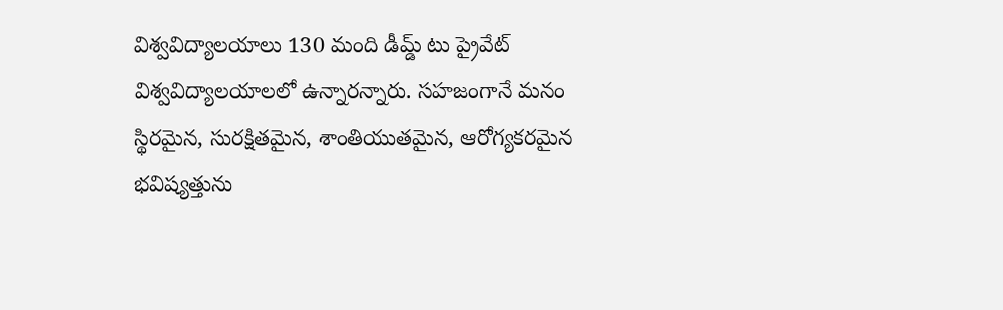విశ్వవిద్యాలయాలు 130 మంది డీమ్డ్‌ టు ప్రైవేట్‌ విశ్వవిద్యాలయాలలో ఉన్నారన్నారు. సహజంగానే మనం స్థిరమైన, సురక్షితమైన, శాంతియుతమైన, ఆరోగ్యకరమైన భవిష్యత్తును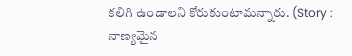కలిగి ఉండాలని కోరుకుంటామన్నారు. (Story : నాణ్యమైన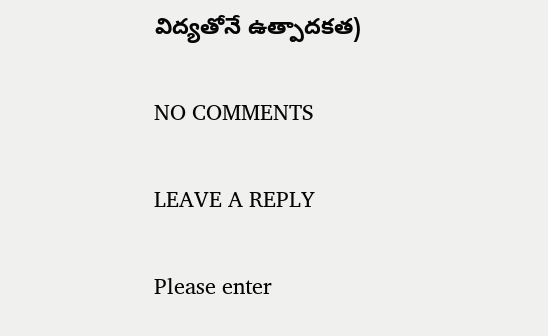విద్యతోనే ఉత్పాదకత)

NO COMMENTS

LEAVE A REPLY

Please enter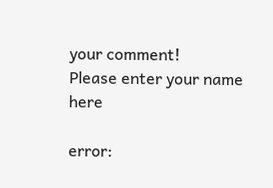your comment!
Please enter your name here

error: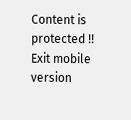Content is protected !!
Exit mobile version